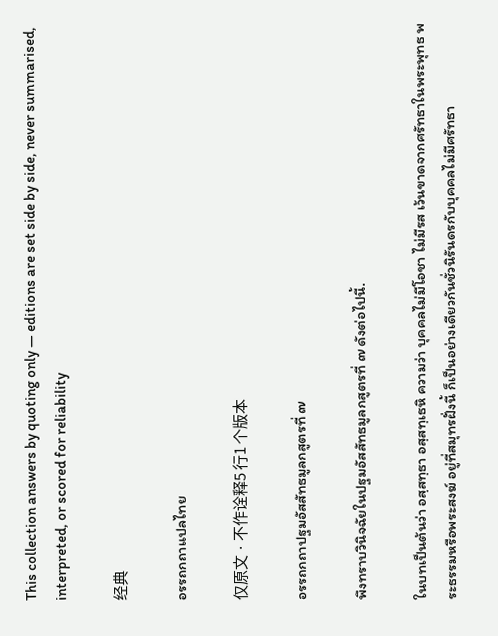This collection answers by quoting only — editions are set side by side, never summarised, interpreted, or scored for reliability

经典

อรรถกถาแปลไทย

仅原文 · 不作诠释5 行1 个版本

อรรถกถาปฐมอัสสัทธมูลกสูตรที่ ๗

พึงทราบวินิจฉัยในปฐมอัสสัทธมูลกสูตรที่ ๗ ดังต่อไปนี้.

ในบทเป็นต้นว่า อสฺสทฺธา อสฺสทฺเธหิ ความว่า บุคคลไม่มีโอชา ไม่มีรส เว้นขาดจากศรัทธาในพระพุทธ พระธรรมหรือพระสงฆ์ อยู่ที่สมุทรฝั่งนี้ ก็เป็นอย่างเดียวกันชั่วนิรันดรกับบุคคลไม่มีศรัทธา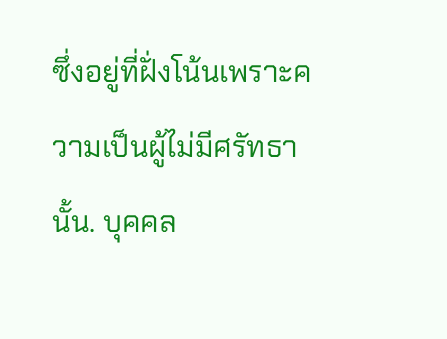ซึ่งอยู่ที่ฝั่งโน้นเพราะความเป็นผู้ไม่มีศรัทธานั้น. บุคคล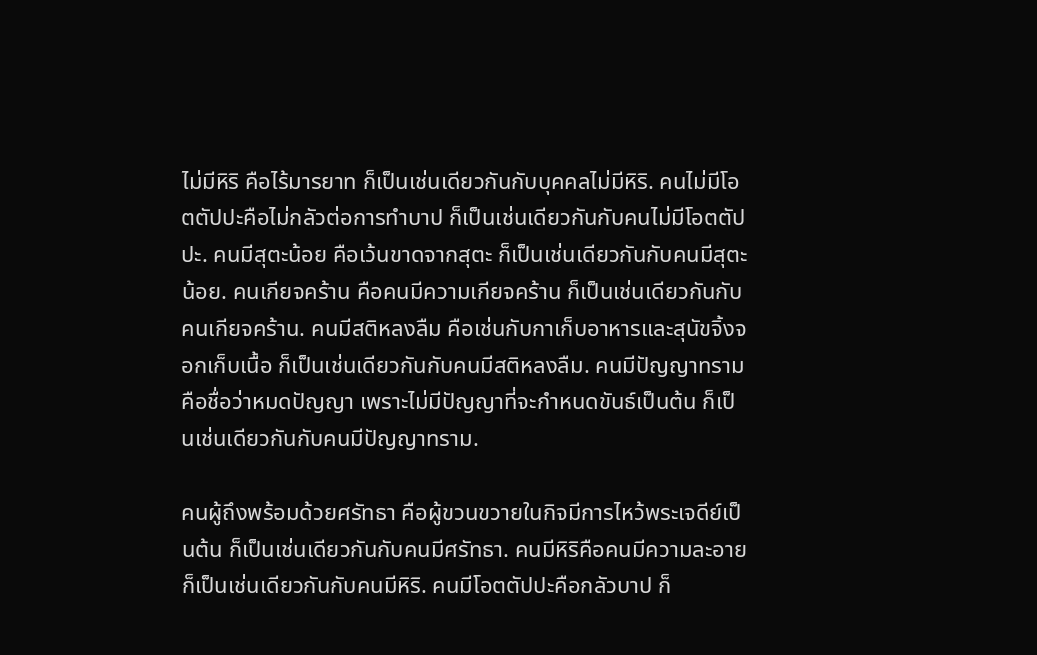ไม่มีหิริ คือไร้มารยาท ก็เป็นเช่นเดียวกันกับบุคคลไม่มีหิริ. คนไม่มีโอตตัปปะคือไม่กลัวต่อการทำบาป ก็เป็นเช่นเดียวกันกับคนไม่มีโอตตัปปะ. คนมีสุตะน้อย คือเว้นขาดจากสุตะ ก็เป็นเช่นเดียวกันกับคนมีสุตะน้อย. คนเกียจคร้าน คือคนมีความเกียจคร้าน ก็เป็นเช่นเดียวกันกับคนเกียจคร้าน. คนมีสติหลงลืม คือเช่นกับกาเก็บอาหารและสุนัขจิ้งจอกเก็บเนื้อ ก็เป็นเช่นเดียวกันกับคนมีสติหลงลืม. คนมีปัญญาทราม คือชื่อว่าหมดปัญญา เพราะไม่มีปัญญาที่จะกำหนดขันธ์เป็นต้น ก็เป็นเช่นเดียวกันกับคนมีปัญญาทราม.

คนผู้ถึงพร้อมด้วยศรัทธา คือผู้ขวนขวายในกิจมีการไหว้พระเจดีย์เป็นต้น ก็เป็นเช่นเดียวกันกับคนมีศรัทธา. คนมีหิริคือคนมีความละอาย ก็เป็นเช่นเดียวกันกับคนมีหิริ. คนมีโอตตัปปะคือกลัวบาป ก็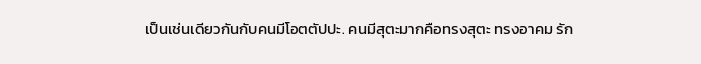เป็นเช่นเดียวกันกับคนมีโอตตัปปะ. คนมีสุตะมากคือทรงสุตะ ทรงอาคม รัก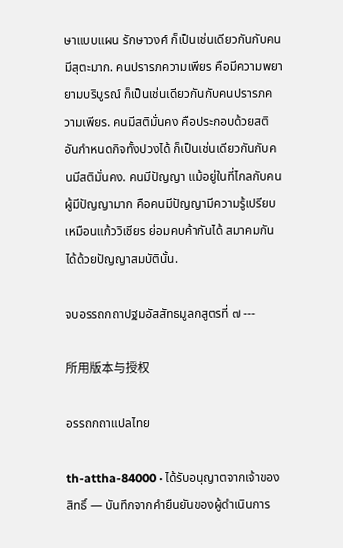ษาแบบแผน รักษาวงศ์ ก็เป็นเช่นเดียวกันกับคนมีสุตะมาก. คนปรารภความเพียร คือมีความพยายามบริบูรณ์ ก็เป็นเช่นเดียวกันกับคนปรารภความเพียร. คนมีสติมั่นคง คือประกอบด้วยสติอันกำหนดกิจทั้งปวงได้ ก็เป็นเช่นเดียวกันกับคนมีสติมั่นคง. คนมีปัญญา แม้อยู่ในที่ไกลกับคนผู้มีปัญญามาก คือคนมีปัญญามีความรู้เปรียบเหมือนแก้ววิเชียร ย่อมคบค้ากันได้ สมาคมกันได้ด้วยปัญญาสมบัตินั้น.

จบอรรถกถาปฐมอัสสัทธมูลกสูตรที่ ๗ ---

所用版本与授权

อรรถกถาแปลไทย

th-attha-84000 · ได้รับอนุญาตจากเจ้าของสิทธิ์ — บันทึกจากคำยืนยันของผู้ดำเนินการ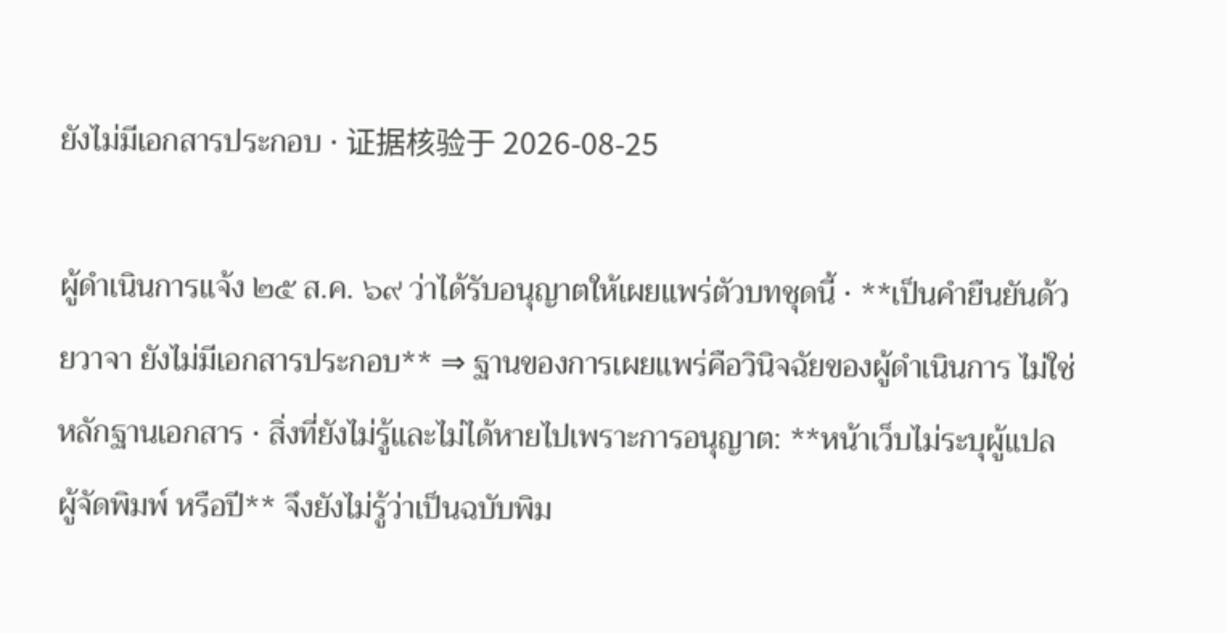ยังไม่มีเอกสารประกอบ · 证据核验于 2026-08-25

ผู้ดำเนินการแจ้ง ๒๕ ส.ค. ๖๙ ว่าได้รับอนุญาตให้เผยแพร่ตัวบทชุดนี้ · **เป็นคำยืนยันด้วยวาจา ยังไม่มีเอกสารประกอบ** ⇒ ฐานของการเผยแพร่คือวินิจฉัยของผู้ดำเนินการ ไม่ใช่หลักฐานเอกสาร · สิ่งที่ยังไม่รู้และไม่ได้หายไปเพราะการอนุญาต: **หน้าเว็บไม่ระบุผู้แปล ผู้จัดพิมพ์ หรือปี** จึงยังไม่รู้ว่าเป็นฉบับพิม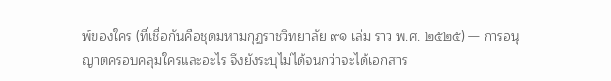พ์ของใคร (ที่เชื่อกันคือชุดมหามกุฏราชวิทยาลัย ๙๑ เล่ม ราว พ.ศ. ๒๕๒๕) — การอนุญาตครอบคลุมใครและอะไร จึงยังระบุไม่ได้จนกว่าจะได้เอกสาร